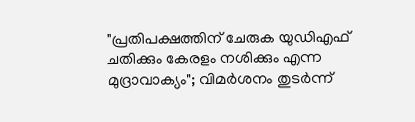"പ്രതിപക്ഷത്തിന് ചേരുക യുഡിഎഫ് ചതിക്കും കേരളം നശിക്കും എന്ന മുദ്രാവാക്യം"; വിമർശനം തുടർന്ന്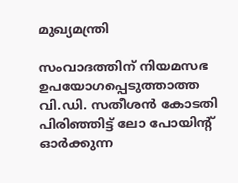മുഖ്യമന്ത്രി

സംവാദത്തിന് നിയമസഭ ഉപയോഗപ്പെടുത്താത്ത വി.ഡി. സതീശൻ കോടതി പിരിഞ്ഞിട്ട് ലോ പോയിൻ്റ് ഓർക്കുന്ന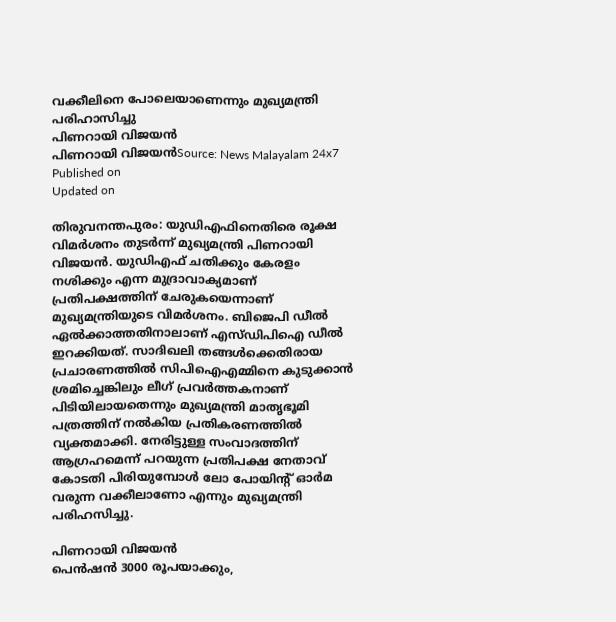വക്കീലിനെ പോലെയാണെന്നും മുഖ്യമന്ത്രി പരിഹാസിച്ചു
പിണറായി വിജയൻ
പിണറായി വിജയൻSource: News Malayalam 24x7
Published on
Updated on

തിരുവനന്തപുരം: യുഡിഎഫിനെതിരെ രൂക്ഷ വിമർശനം തുടർന്ന് മുഖ്യമന്ത്രി പിണറായി വിജയൻ. യുഡിഎഫ് ചതിക്കും കേരളം നശിക്കും എന്ന മുദ്രാവാക്യമാണ് പ്രതിപക്ഷത്തിന് ചേരുകയെന്നാണ് മുഖ്യമന്ത്രിയുടെ വിമർശനം. ബിജെപി ഡീൽ ഏൽക്കാത്തതിനാലാണ് എസ്ഡിപിഐ ഡീൽ ഇറക്കിയത്. സാദിഖലി തങ്ങൾക്കെതിരായ പ്രചാരണത്തിൽ സിപിഐഎമ്മിനെ കുടുക്കാൻ ശ്രമിച്ചെങ്കിലും ലീഗ് പ്രവർത്തകനാണ് പിടിയിലായതെന്നും മുഖ്യമന്ത്രി മാതൃഭൂമി പത്രത്തിന് നൽകിയ പ്രതികരണത്തിൽ വ്യക്തമാക്കി. നേരിട്ടുള്ള സംവാദത്തിന് ആഗ്രഹമെന്ന് പറയുന്ന പ്രതിപക്ഷ നേതാവ് കോടതി പിരിയുമ്പോൾ ലോ പോയിൻ്റ് ഓർമ വരുന്ന വക്കീലാണോ എന്നും മുഖ്യമന്ത്രി പരിഹസിച്ചു.

പിണറായി വിജയൻ
പെൻഷൻ 3000 രൂപയാക്കും,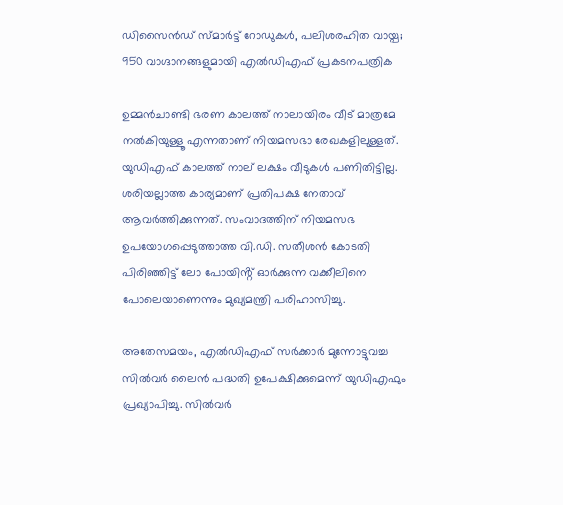ഡിസൈന്‍ഡ് സ്മാര്‍ട്ട് റോഡുകള്‍, പലിശരഹിത വായ്പ; 950 വാഗ്ദാനങ്ങളുമായി എല്‍ഡിഎഫ് പ്രകടനപത്രിക

ഉമ്മൻചാണ്ടി ഭരണ കാലത്ത് നാലായിരം വീട് മാത്രമേ നൽകിയുള്ളൂ എന്നതാണ് നിയമസഭാ രേഖകളിലുള്ളത്. യുഡിഎഫ് കാലത്ത് നാല് ലക്ഷം വീടുകൾ പണിതിട്ടില്ല. ശരിയല്ലാത്ത കാര്യമാണ് പ്രതിപക്ഷ നേതാവ് ആവർത്തിക്കുന്നത്. സംവാദത്തിന് നിയമസഭ ഉപയോഗപ്പെടുത്താത്ത വി.ഡി. സതീശൻ കോടതി പിരിഞ്ഞിട്ട് ലോ പോയിൻ്റ് ഓർക്കുന്ന വക്കീലിനെ പോലെയാണെന്നും മുഖ്യമന്ത്രി പരിഹാസിച്ചു.

അതേസമയം, എൽഡിഎഫ് സർക്കാർ മുന്നോട്ടുവച്ച സിൽവർ ലൈൻ പദ്ധതി ഉപേക്ഷിക്കുമെന്ന് യുഡിഎഫും പ്രഖ്യാപിച്ചു. സിൽവർ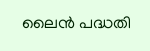ലൈൻ പദ്ധതി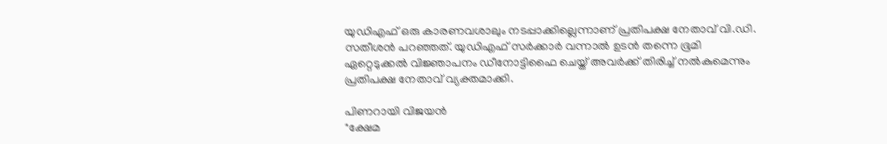യുഡിഎഫ് ഒരു കാരണവശാലും നടപ്പാക്കില്ലെന്നാണ് പ്രതിപക്ഷ നേതാവ് വി.ഡി. സതീശൻ പറ‍ഞ്ഞത്. യുഡിഎഫ് സർക്കാർ വന്നാൽ ഉടൻ തന്നെ ഭൂമി ഏറ്റെടുക്കൽ വിജ്ഞാപനം ഡീനോട്ടിഫൈ ചെയ്ത് അവർക്ക് തിരിച്ച് നൽകുമെന്നും പ്രതിപക്ഷ നേതാവ് വ്യക്തമാക്കി.

പിണറായി വിജയൻ
"ക്ഷേമ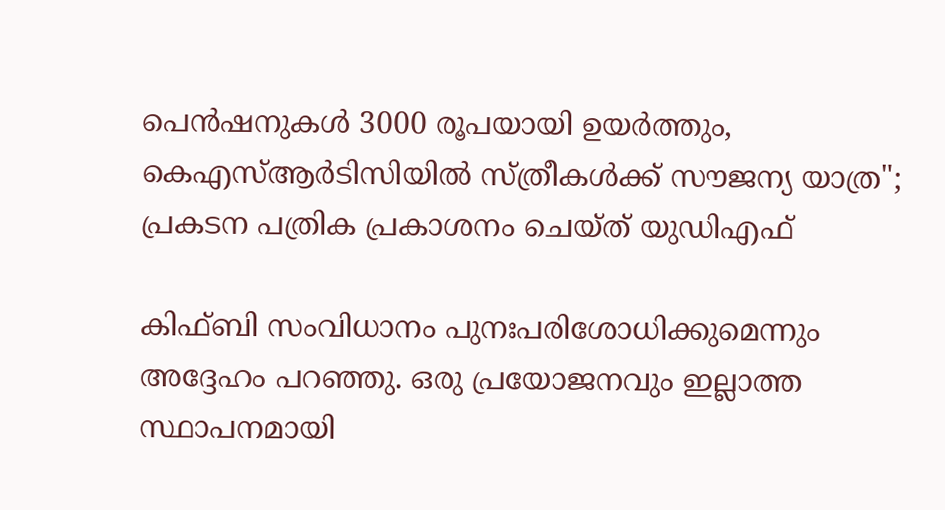പെൻഷനുകൾ 3000 രൂപയായി ഉയർത്തും, കെഎസ്ആർടിസിയിൽ സ്ത്രീകൾക്ക് സൗജന്യ യാത്ര"; പ്രകടന പത്രിക പ്രകാശനം ചെയ്ത് യുഡിഎഫ്

കിഫ്ബി സംവിധാനം പുനഃപരിശോധിക്കുമെന്നും അദ്ദേഹം പറഞ്ഞു. ഒരു പ്രയോജനവും ഇല്ലാത്ത സ്ഥാപനമായി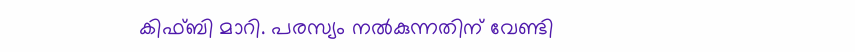കിഫ്‌ബി മാറി. പരസ്യം നൽകുന്നതിന് വേണ്ടി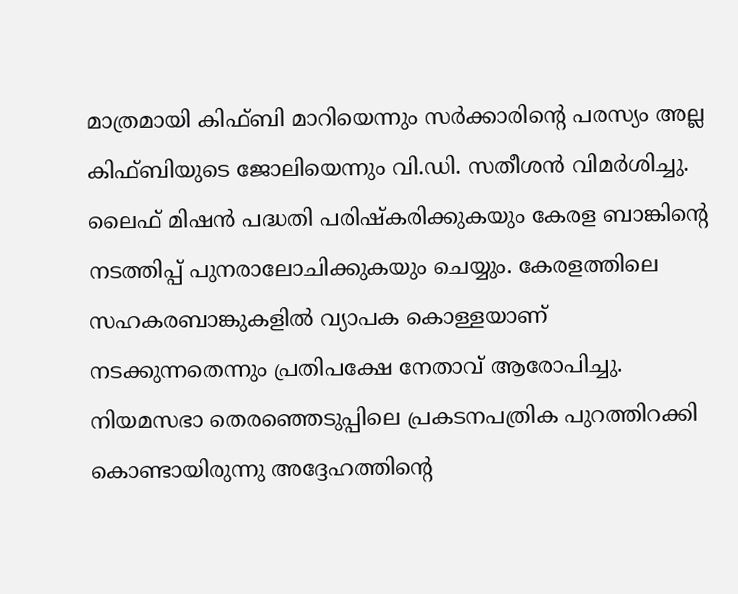മാത്രമായി കിഫ്‌ബി മാറിയെന്നും സർക്കാരിന്റെ പരസ്യം അല്ല കിഫ്‌ബിയുടെ ജോലിയെന്നും വി.ഡി. സതീശൻ വിമർശിച്ചു. ലൈഫ് മിഷൻ പദ്ധതി പരിഷ്കരിക്കുകയും കേരള ബാങ്കിൻ്റെ നടത്തിപ്പ് പുനരാലോചിക്കുകയും ചെയ്യും. കേരളത്തിലെ സഹകരബാങ്കുകളിൽ വ്യാപക കൊള്ളയാണ് നടക്കുന്നതെന്നും പ്രതിപക്ഷേ നേതാവ് ആരോപിച്ചു. നിയമസഭാ തെരഞ്ഞെടുപ്പിലെ പ്രകടനപത്രിക പുറത്തിറക്കി കൊണ്ടായിരുന്നു അദ്ദേഹത്തിന്റെ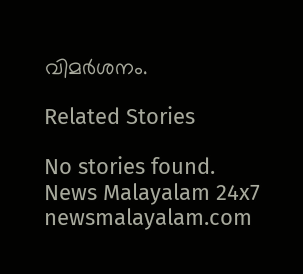വിമർശനം.

Related Stories

No stories found.
News Malayalam 24x7
newsmalayalam.com